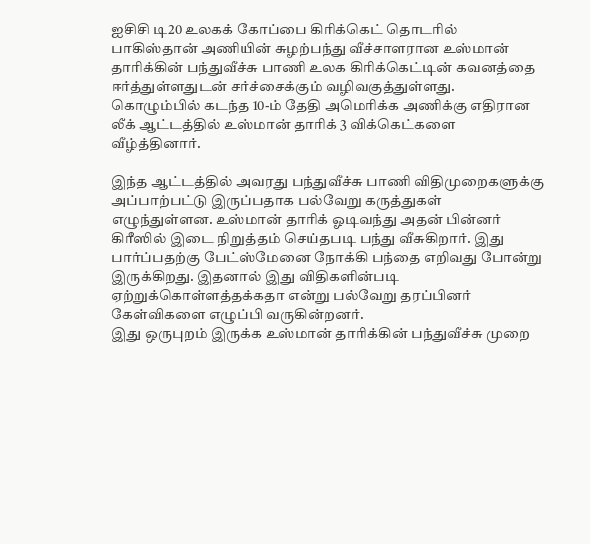ஐசிசி டி20 உலகக் கோப்பை கிரிக்கெட் தொடரில் பாகிஸ்தான் அணியின் சுழற்பந்து வீச்சாளரான உஸ்மான் தாரிக்கின் பந்துவீச்சு பாணி உலக கிரிக்கெட்டின் கவனத்தை ஈர்த்துள்ளதுடன் சர்ச்சைக்கும் வழிவகுத்துள்ளது. கொழும்பில் கடந்த 10-ம் தேதி அமெரிக்க அணிக்கு எதிரான லீக் ஆட்டத்தில் உஸ்மான் தாரிக் 3 விக்கெட்களை வீழ்த்தினார்.

இந்த ஆட்டத்தில் அவரது பந்துவீச்சு பாணி விதிமுறைகளுக்கு அப்பாற்பட்டு இருப்பதாக பல்வேறு கருத்துகள் எழுந்துள்ளன. உஸ்மான் தாரிக் ஓடிவந்து அதன் பின்னர் கிரீஸில் இடை நிறுத்தம் செய்தபடி பந்து வீசுகிறார். இது பார்ப்பதற்கு பேட்ஸ்மேனை நோக்கி பந்தை எறிவது போன்று இருக்கிறது. இதனால் இது விதிகளின்படி ஏற்றுக்கொள்ளத்தக்கதா என்று பல்வேறு தரப்பினர் கேள்விகளை எழுப்பி வருகின்றனர்.
இது ஒருபுறம் இருக்க உஸ்மான் தாரிக்கின் பந்துவீச்சு முறை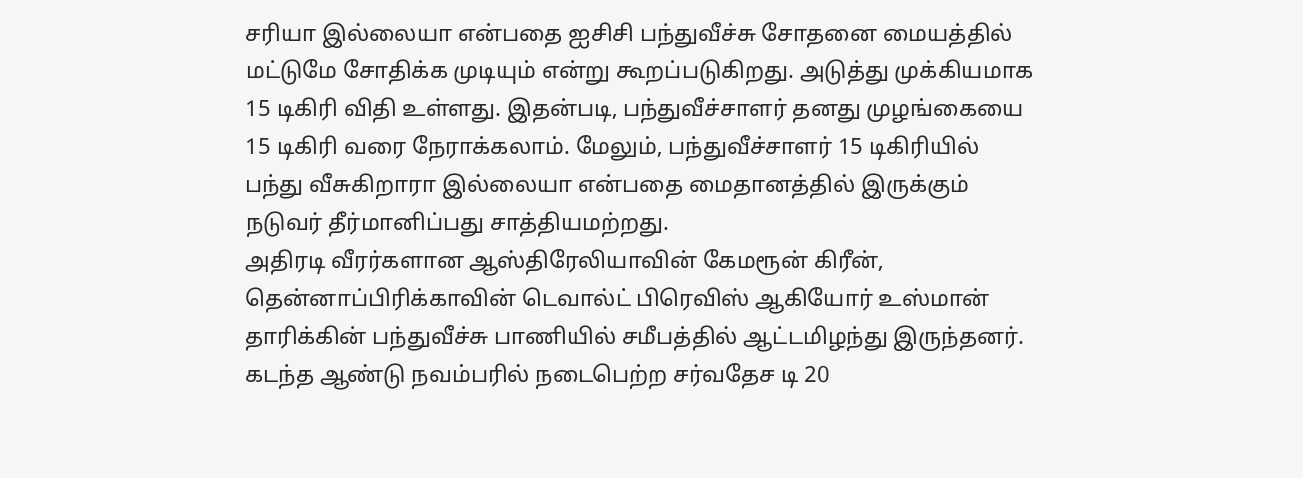சரியா இல்லையா என்பதை ஐசிசி பந்துவீச்சு சோதனை மையத்தில் மட்டுமே சோதிக்க முடியும் என்று கூறப்படுகிறது. அடுத்து முக்கியமாக 15 டிகிரி விதி உள்ளது. இதன்படி, பந்துவீச்சாளர் தனது முழங்கையை 15 டிகிரி வரை நேராக்கலாம். மேலும், பந்துவீச்சாளர் 15 டிகிரியில் பந்து வீசுகிறாரா இல்லையா என்பதை மைதானத்தில் இருக்கும் நடுவர் தீர்மானிப்பது சாத்தியமற்றது.
அதிரடி வீரர்களான ஆஸ்திரேலியாவின் கேமரூன் கிரீன், தென்னாப்பிரிக்காவின் டெவால்ட் பிரெவிஸ் ஆகியோர் உஸ்மான் தாரிக்கின் பந்துவீச்சு பாணியில் சமீபத்தில் ஆட்டமிழந்து இருந்தனர். கடந்த ஆண்டு நவம்பரில் நடைபெற்ற சர்வதேச டி 20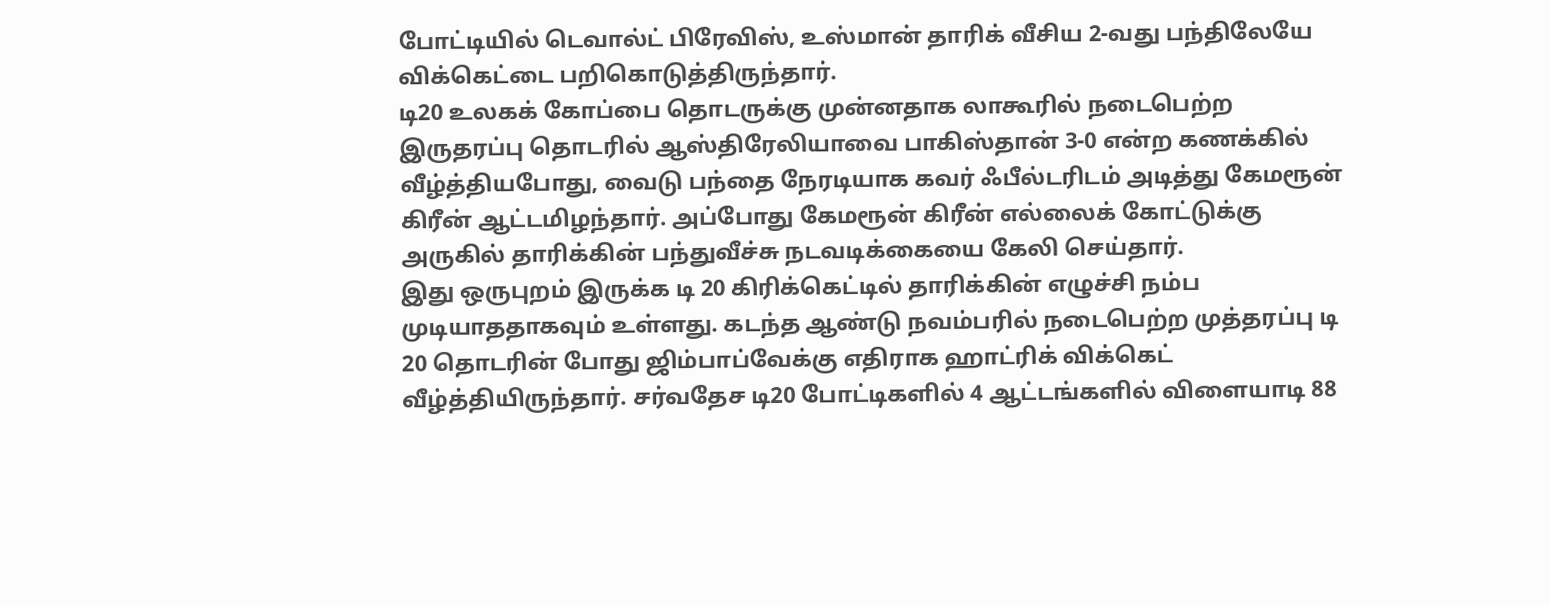போட்டியில் டெவால்ட் பிரேவிஸ், உஸ்மான் தாரிக் வீசிய 2-வது பந்திலேயே விக்கெட்டை பறிகொடுத்திருந்தார்.
டி20 உலகக் கோப்பை தொடருக்கு முன்னதாக லாகூரில் நடைபெற்ற இருதரப்பு தொடரில் ஆஸ்திரேலியாவை பாகிஸ்தான் 3-0 என்ற கணக்கில் வீழ்த்தியபோது, வைடு பந்தை நேரடியாக கவர் ஃபீல்டரிடம் அடித்து கேமரூன் கிரீன் ஆட்டமிழந்தார். அப்போது கேமரூன் கிரீன் எல்லைக் கோட்டுக்கு அருகில் தாரிக்கின் பந்துவீச்சு நடவடிக்கையை கேலி செய்தார்.
இது ஒருபுறம் இருக்க டி 20 கிரிக்கெட்டில் தாரிக்கின் எழுச்சி நம்ப முடியாததாகவும் உள்ளது. கடந்த ஆண்டு நவம்பரில் நடைபெற்ற முத்தரப்பு டி 20 தொடரின் போது ஜிம்பாப்வேக்கு எதிராக ஹாட்ரிக் விக்கெட் வீழ்த்தியிருந்தார். சர்வதேச டி20 போட்டிகளில் 4 ஆட்டங்களில் விளையாடி 88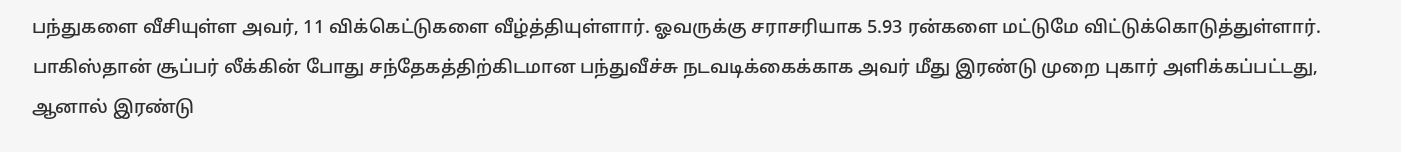பந்துகளை வீசியுள்ள அவர், 11 விக்கெட்டுகளை வீழ்த்தியுள்ளார். ஓவருக்கு சராசரியாக 5.93 ரன்களை மட்டுமே விட்டுக்கொடுத்துள்ளார்.
பாகிஸ்தான் சூப்பர் லீக்கின் போது சந்தேகத்திற்கிடமான பந்துவீச்சு நடவடிக்கைக்காக அவர் மீது இரண்டு முறை புகார் அளிக்கப்பட்டது, ஆனால் இரண்டு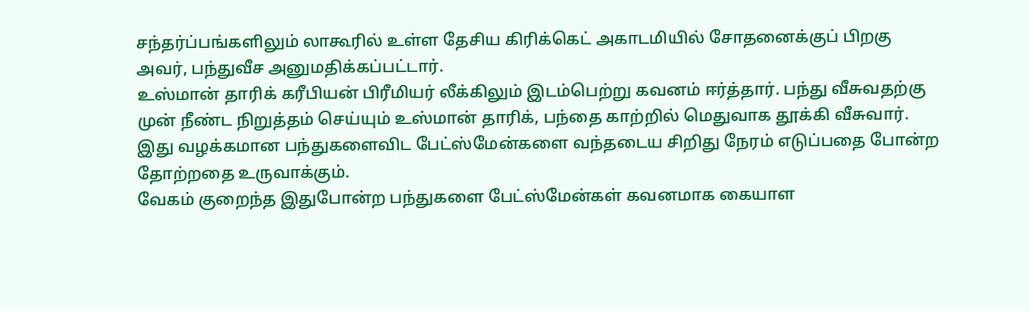சந்தர்ப்பங்களிலும் லாகூரில் உள்ள தேசிய கிரிக்கெட் அகாடமியில் சோதனைக்குப் பிறகு அவர், பந்துவீச அனுமதிக்கப்பட்டார்.
உஸ்மான் தாரிக் கரீபியன் பிரீமியர் லீக்கிலும் இடம்பெற்று கவனம் ஈர்த்தார். பந்து வீசுவதற்கு முன் நீண்ட நிறுத்தம் செய்யும் உஸ்மான் தாரிக், பந்தை காற்றில் மெதுவாக தூக்கி வீசுவார். இது வழக்கமான பந்துகளைவிட பேட்ஸ்மேன்களை வந்தடைய சிறிது நேரம் எடுப்பதை போன்ற தோற்றதை உருவாக்கும்.
வேகம் குறைந்த இதுபோன்ற பந்துகளை பேட்ஸ்மேன்கள் கவனமாக கையாள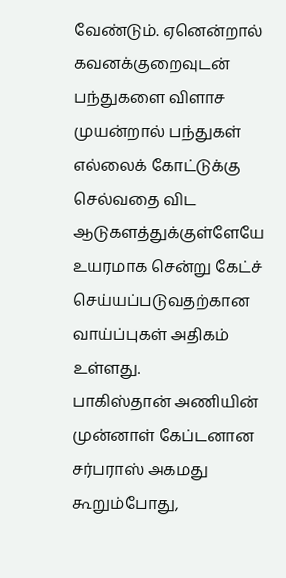வேண்டும். ஏனென்றால் கவனக்குறைவுடன் பந்துகளை விளாச முயன்றால் பந்துகள் எல்லைக் கோட்டுக்கு செல்வதை விட ஆடுகளத்துக்குள்ளேயே உயரமாக சென்று கேட்ச் செய்யப்படுவதற்கான வாய்ப்புகள் அதிகம் உள்ளது.
பாகிஸ்தான் அணியின் முன்னாள் கேப்டனான சர்பராஸ் அகமது கூறும்போது,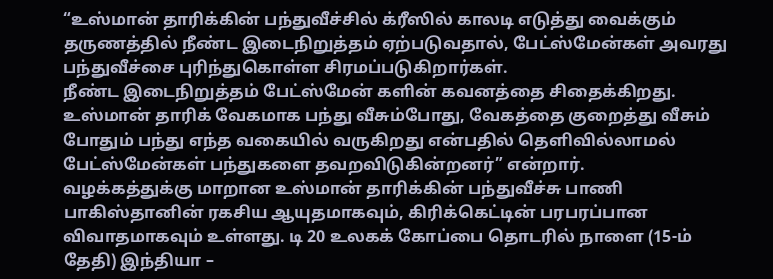“உஸ்மான் தாரிக்கின் பந்துவீச்சில் க்ரீஸில் காலடி எடுத்து வைக்கும் தருணத்தில் நீண்ட இடைநிறுத்தம் ஏற்படுவதால், பேட்ஸ்மேன்கள் அவரது பந்துவீச்சை புரிந்துகொள்ள சிரமப்படுகிறார்கள்.
நீண்ட இடைநிறுத்தம் பேட்ஸ்மேன் களின் கவனத்தை சிதைக்கிறது. உஸ்மான் தாரிக் வேகமாக பந்து வீசும்போது, வேகத்தை குறைத்து வீசும் போதும் பந்து எந்த வகையில் வருகிறது என்பதில் தெளிவில்லாமல் பேட்ஸ்மேன்கள் பந்துகளை தவறவிடுகின்றனர்” என்றார்.
வழக்கத்துக்கு மாறான உஸ்மான் தாரிக்கின் பந்துவீச்சு பாணி பாகிஸ்தானின் ரகசிய ஆயுதமாகவும், கிரிக்கெட்டின் பரபரப்பான விவாதமாகவும் உள்ளது. டி 20 உலகக் கோப்பை தொடரில் நாளை (15-ம் தேதி) இந்தியா –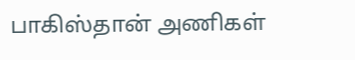பாகிஸ்தான் அணிகள்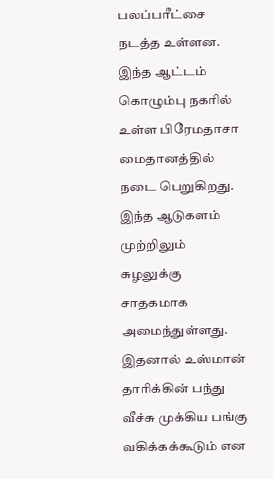பலப்பரீட்சை நடத்த உள்ளன. இந்த ஆட்டம் கொழும்பு நகரில் உள்ள பிரேமதாசா மைதானத்தில் நடை பெறுகிறது. இந்த ஆடுகளம் முற்றிலும் சுழலுக்கு சாதகமாக அமைந்துள்ளது. இதனால் உஸ்மான் தாரிக்கின் பந்து வீச்சு முக்கிய பங்கு வகிக்கக்கூடும் என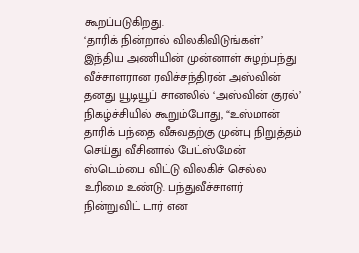கூறப்படுகிறது.
‘தாரிக் நின்றால் விலகிவிடுங்கள்’
இந்திய அணியின் முன்னாள் சுழற்பந்து வீச்சாளரான ரவிச்சந்திரன் அஸ்வின் தனது யூடியூப் சானலில் ‘அஸ்வின் குரல்’ நிகழ்ச்சியில் கூறும்போது, “உஸ்மான் தாரிக் பந்தை வீசுவதற்கு முன்பு நிறுத்தம் செய்து வீசினால் பேட்ஸ்மேன் ஸ்டெம்பை விட்டு விலகிச் செல்ல உரிமை உண்டு. பந்துவீச்சாளர் நின்றுவிட் டார் என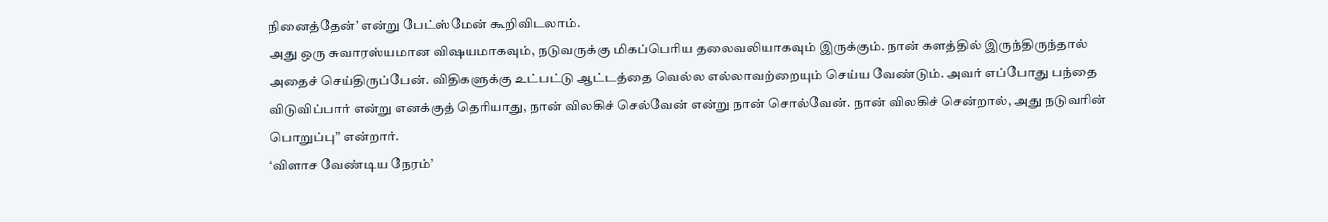நினைத்தேன்’ என்று பேட்ஸ்மேன் கூறிவிடலாம்.
அது ஒரு சுவாரஸ்யமான விஷயமாகவும், நடுவருக்கு மிகப்பெரிய தலைவலியாகவும் இருக்கும். நான் களத்தில் இருந்திருந்தால் அதைச் செய்திருப்பேன். விதிகளுக்கு உட்பட்டு ஆட்டத்தை வெல்ல எல்லாவற்றையும் செய்ய வேண்டும். அவர் எப்போது பந்தை விடுவிப்பார் என்று எனக்குத் தெரியாது, நான் விலகிச் செல்வேன் என்று நான் சொல்வேன். நான் விலகிச் சென்றால், அது நடுவரின் பொறுப்பு” என்றார்.
‘விளாச வேண்டிய நேரம்’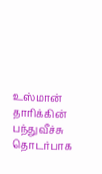உஸ்மான் தாரிக்கின் பந்துவீச்சு தொடர்பாக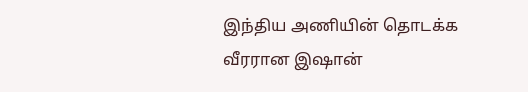இந்திய அணியின் தொடக்க வீரரான இஷான்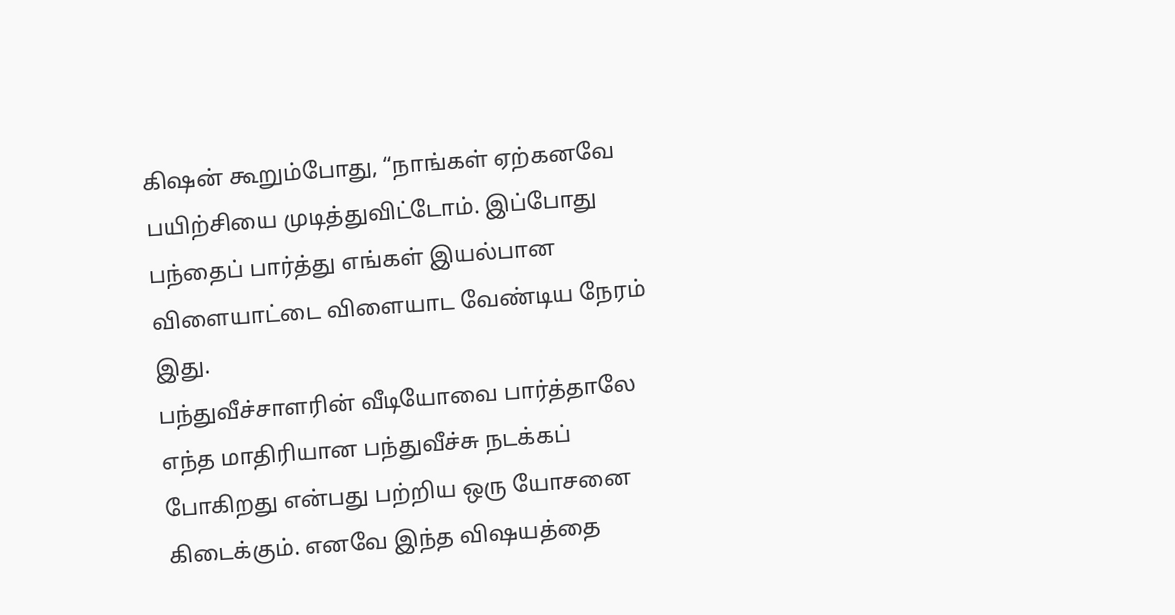கிஷன் கூறும்போது, “நாங்கள் ஏற்கனவே பயிற்சியை முடித்துவிட்டோம். இப்போது பந்தைப் பார்த்து எங்கள் இயல்பான விளையாட்டை விளையாட வேண்டிய நேரம் இது.
பந்துவீச்சாளரின் வீடியோவை பார்த்தாலே எந்த மாதிரியான பந்துவீச்சு நடக்கப் போகிறது என்பது பற்றிய ஒரு யோசனை கிடைக்கும். எனவே இந்த விஷயத்தை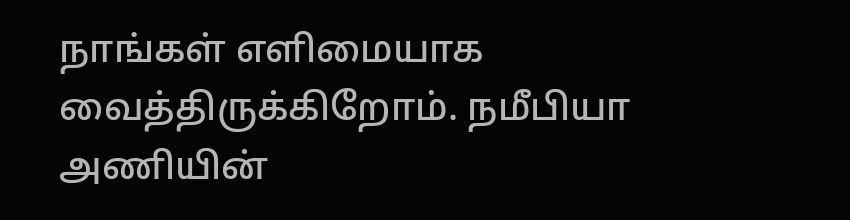நாங்கள் எளிமையாக வைத்திருக்கிறோம். நமீபியா அணியின்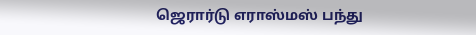ஜெரார்டு எராஸ்மஸ் பந்து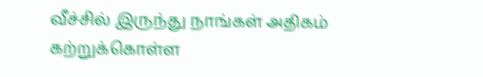வீச்சில் இருந்து நாங்கள் அதிகம் கற்றுக்கொள்ள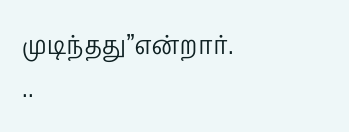முடிந்தது”என்றார்.
..